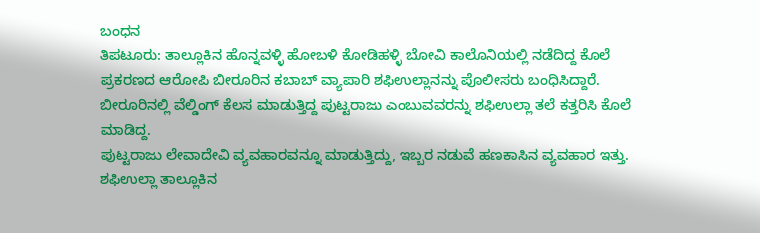ಬಂಧನ
ತಿಪಟೂರು: ತಾಲ್ಲೂಕಿನ ಹೊನ್ನವಳ್ಳಿ ಹೋಬಳಿ ಕೋಡಿಹಳ್ಳಿ ಬೋವಿ ಕಾಲೊನಿಯಲ್ಲಿ ನಡೆದಿದ್ದ ಕೊಲೆ ಪ್ರಕರಣದ ಆರೋಪಿ ಬೀರೂರಿನ ಕಬಾಬ್ ವ್ಯಾಪಾರಿ ಶಫಿಉಲ್ಲಾನನ್ನು ಪೊಲೀಸರು ಬಂಧಿಸಿದ್ದಾರೆ.
ಬೀರೂರಿನಲ್ಲಿ ವೆಲ್ಡಿಂಗ್ ಕೆಲಸ ಮಾಡುತ್ತಿದ್ದ ಪುಟ್ಟರಾಜು ಎಂಬುವವರನ್ನು ಶಫಿಉಲ್ಲಾ ತಲೆ ಕತ್ತರಿಸಿ ಕೊಲೆ ಮಾಡಿದ್ದ.
ಪುಟ್ಟರಾಜು ಲೇವಾದೇವಿ ವ್ಯವಹಾರವನ್ನೂ ಮಾಡುತ್ತಿದ್ದು, ಇಬ್ಬರ ನಡುವೆ ಹಣಕಾಸಿನ ವ್ಯವಹಾರ ಇತ್ತು.
ಶಫಿಉಲ್ಲಾ ತಾಲ್ಲೂಕಿನ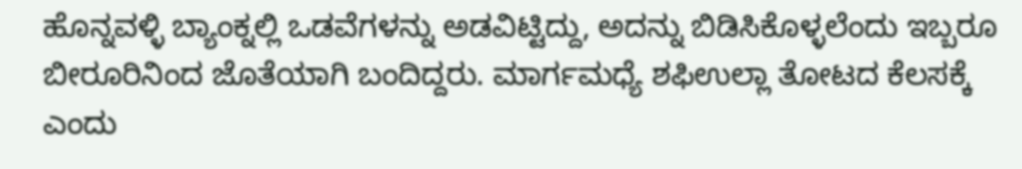ಹೊನ್ನವಳ್ಳಿ ಬ್ಯಾಂಕ್ನಲ್ಲಿ ಒಡವೆಗಳನ್ನು ಅಡವಿಟ್ಟಿದ್ದು, ಅದನ್ನು ಬಿಡಿಸಿಕೊಳ್ಳಲೆಂದು ಇಬ್ಬರೂ ಬೀರೂರಿನಿಂದ ಜೊತೆಯಾಗಿ ಬಂದಿದ್ದರು. ಮಾರ್ಗಮಧ್ಯೆ ಶಫಿಉಲ್ಲಾ ತೋಟದ ಕೆಲಸಕ್ಕೆ ಎಂದು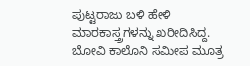ಪುಟ್ಟರಾಜು ಬಳಿ ಹೇಳಿ ಮಾರಕಾಸ್ತ್ರಗಳನ್ನು ಖರೀದಿಸಿದ್ದ.
ಬೋವಿ ಕಾಲೊನಿ ಸಮೀಪ ಮೂತ್ರ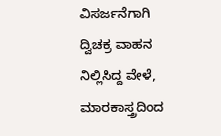ವಿಸರ್ಜನೆಗಾಗಿ ದ್ವಿಚಕ್ರ ವಾಹನ ನಿಲ್ಲಿಸಿದ್ದ ವೇಳೆ, ಮಾರಕಾಸ್ತ್ರದಿಂದ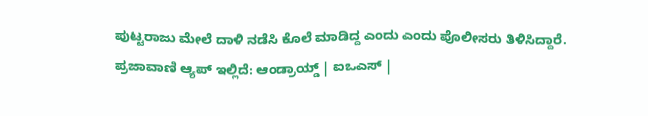ಪುಟ್ಟರಾಜು ಮೇಲೆ ದಾಳಿ ನಡೆಸಿ ಕೊಲೆ ಮಾಡಿದ್ದ ಎಂದು ಎಂದು ಪೊಲೀಸರು ತಿಳಿಸಿದ್ದಾರೆ.
ಪ್ರಜಾವಾಣಿ ಆ್ಯಪ್ ಇಲ್ಲಿದೆ: ಆಂಡ್ರಾಯ್ಡ್ | ಐಒಎಸ್ |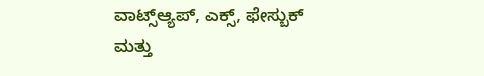ವಾಟ್ಸ್ಆ್ಯಪ್, ಎಕ್ಸ್, ಫೇಸ್ಬುಕ್ ಮತ್ತು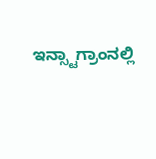ಇನ್ಸ್ಟಾಗ್ರಾಂನಲ್ಲಿ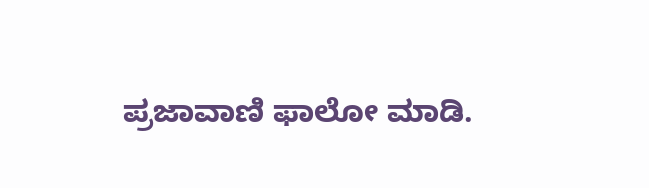ಪ್ರಜಾವಾಣಿ ಫಾಲೋ ಮಾಡಿ.